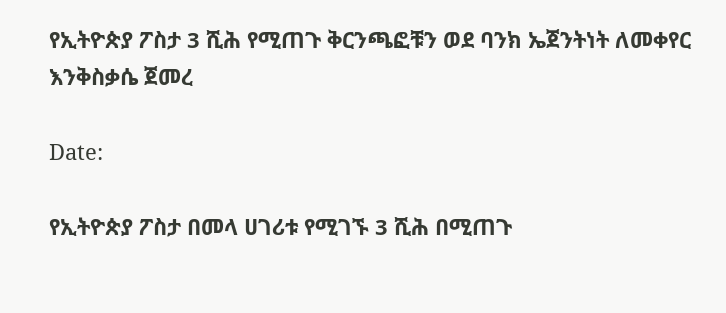የኢትዮጵያ ፖስታ 3 ሺሕ የሚጠጉ ቅርንጫፎቹን ወደ ባንክ ኤጀንትነት ለመቀየር እንቅስቃሴ ጀመረ

Date:

የኢትዮጵያ ፖስታ በመላ ሀገሪቱ የሚገኙ 3 ሺሕ በሚጠጉ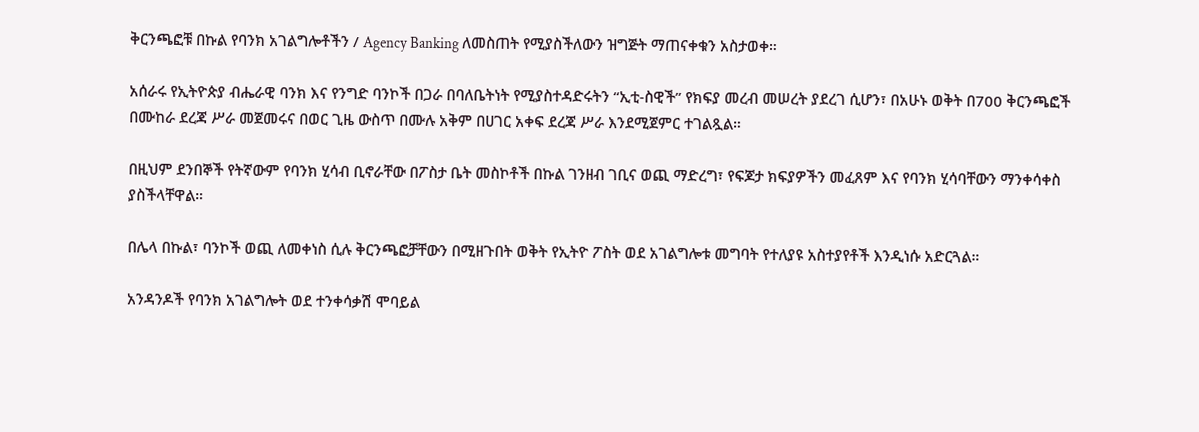ቅርንጫፎቹ በኩል የባንክ አገልግሎቶችን / Agency Banking ለመስጠት የሚያስችለውን ዝግጅት ማጠናቀቁን አስታወቀ።

አሰራሩ የኢትዮጵያ ብሔራዊ ባንክ እና የንግድ ባንኮች በጋራ በባለቤትነት የሚያስተዳድሩትን “ኢቲ-ስዊች” የክፍያ መረብ መሠረት ያደረገ ሲሆን፣ በአሁኑ ወቅት በ700 ቅርንጫፎች በሙከራ ደረጃ ሥራ መጀመሩና በወር ጊዜ ውስጥ በሙሉ አቅም በሀገር አቀፍ ደረጃ ሥራ እንደሚጀምር ተገልጿል።

በዚህም ደንበኞች የትኛውም የባንክ ሂሳብ ቢኖራቸው በፖስታ ቤት መስኮቶች በኩል ገንዘብ ገቢና ወጪ ማድረግ፣ የፍጆታ ክፍያዎችን መፈጸም እና የባንክ ሂሳባቸውን ማንቀሳቀስ ያስችላቸዋል።

በሌላ በኩል፣ ባንኮች ወጪ ለመቀነስ ሲሉ ቅርንጫፎቻቸውን በሚዘጉበት ወቅት የኢትዮ ፖስት ወደ አገልግሎቱ መግባት የተለያዩ አስተያየቶች እንዲነሱ አድርጓል።

አንዳንዶች የባንክ አገልግሎት ወደ ተንቀሳቃሽ ሞባይል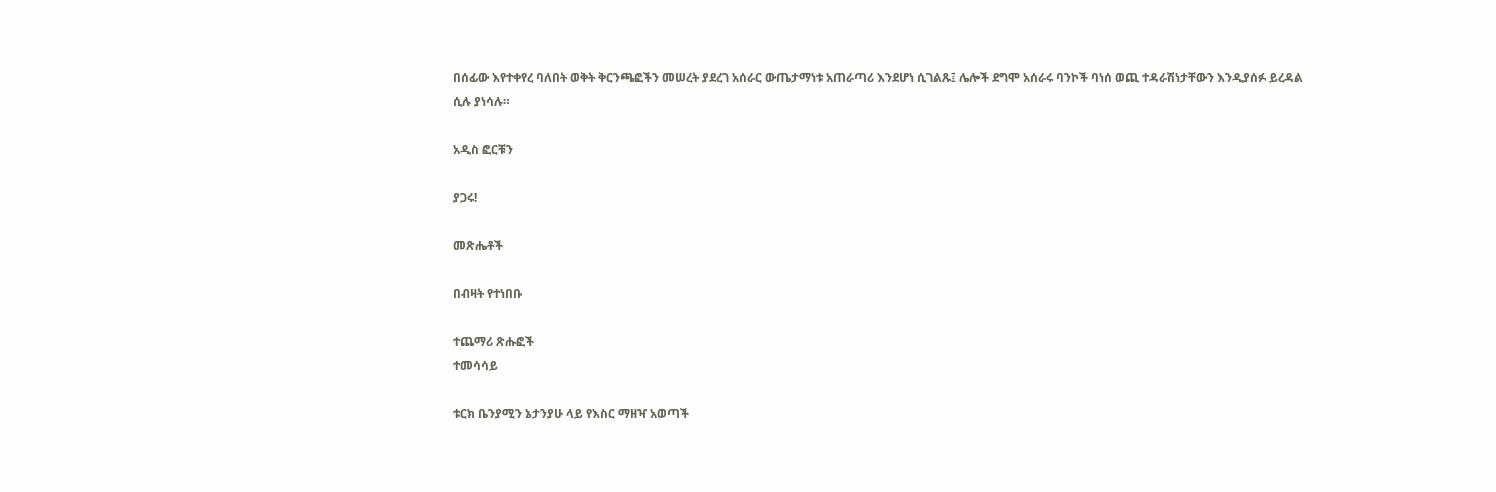በሰፊው እየተቀየረ ባለበት ወቅት ቅርንጫፎችን መሠረት ያደረገ አሰራር ውጤታማነቱ አጠራጣሪ እንደሆነ ሲገልጹ፤ ሌሎች ደግሞ አሰራሩ ባንኮች ባነሰ ወጪ ተዳራሽነታቸውን እንዲያሰፉ ይረዳል ሲሉ ያነሳሉ።

አዲስ ፎርቹን

ያጋሩ!

መጽሔቶች

በብዛት የተነበቡ

ተጨማሪ ጽሑፎች
ተመሳሳይ

ቱርክ ቤንያሚን ኔታንያሁ ላይ የእስር ማዘዣ አወጣች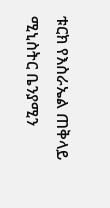ቱርክ የእስራኤል ጠቅላይ ሚኒስትር ቤንያሚን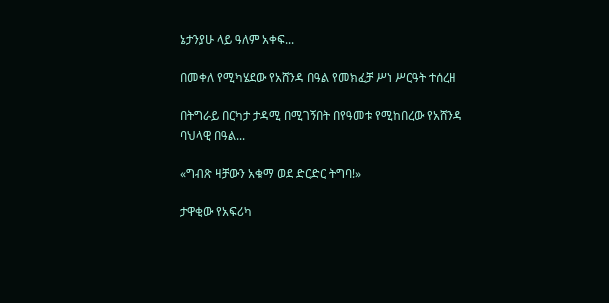ኔታንያሁ ላይ ዓለም አቀፍ...

በመቀለ የሚካሄደው የአሸንዳ በዓል የመክፈቻ ሥነ ሥርዓት ተሰረዘ

በትግራይ በርካታ ታዳሚ በሚገኝበት በየዓመቱ የሚከበረው የአሸንዳ ባህላዊ በዓል...

«ግብጽ ዛቻውን አቁማ ወደ ድርድር ትግባ!»

ታዋቂው የአፍሪካ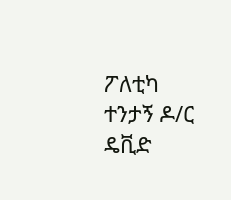ፖለቲካ ተንታኝ ዶ/ር ዴቪድ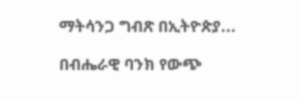ማትሳንጋ ግብጽ በኢትዮጵያ...

በብሔራዊ ባንክ የውጭ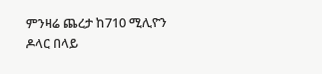ምንዛሬ ጨረታ ከ710 ሚሊዮን ዶላር በላይ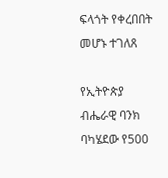ፍላጎት የቀረበበት መሆኑ ተገለጸ

የኢትዮጵያ ብሔራዊ ባንክ ባካሄደው የ500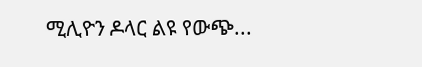ሚሊዮን ዶላር ልዩ የውጭ...